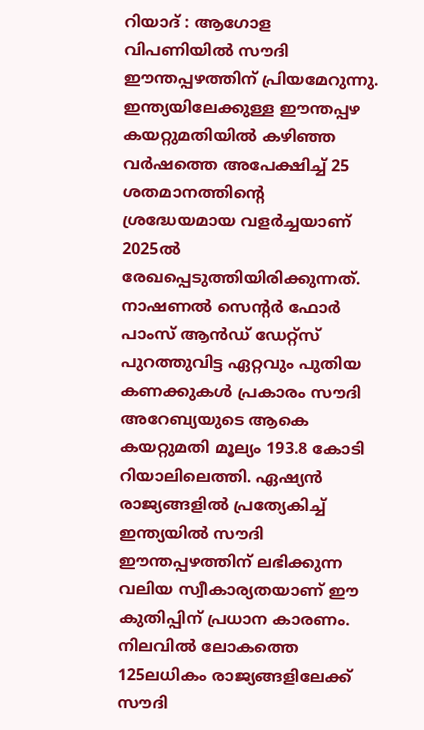റിയാദ് : ആഗോള വിപണിയിൽ സൗദി ഈന്തപ്പഴത്തിന് പ്രിയമേറുന്നു. ഇന്ത്യയിലേക്കുള്ള ഈന്തപ്പഴ കയറ്റുമതിയിൽ കഴിഞ്ഞ വർഷത്തെ അപേക്ഷിച്ച് 25 ശതമാനത്തിന്റെ ശ്രദ്ധേയമായ വളർച്ചയാണ് 2025ൽ രേഖപ്പെടുത്തിയിരിക്കുന്നത്. നാഷണൽ സെന്റർ ഫോർ പാംസ് ആൻഡ് ഡേറ്റ്സ് പുറത്തുവിട്ട ഏറ്റവും പുതിയ കണക്കുകൾ പ്രകാരം സൗദി അറേബ്യയുടെ ആകെ കയറ്റുമതി മൂല്യം 193.8 കോടി റിയാലിലെത്തി. ഏഷ്യൻ രാജ്യങ്ങളിൽ പ്രത്യേകിച്ച് ഇന്ത്യയിൽ സൗദി ഈന്തപ്പഴത്തിന് ലഭിക്കുന്ന വലിയ സ്വീകാര്യതയാണ് ഈ കുതിപ്പിന് പ്രധാന കാരണം.
നിലവിൽ ലോകത്തെ 125ലധികം രാജ്യങ്ങളിലേക്ക് സൗദി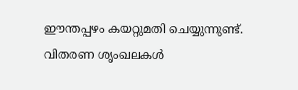ഈന്തപ്പഴം കയറ്റുമതി ചെയ്യുന്നുണ്ട്. വിതരണ ശൃംഖലകൾ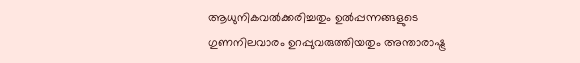ആധുനികവൽക്കരിച്ചതും ഉൽപ്പന്നങ്ങളുടെ ഗുണനിലവാരം ഉറപ്പുവരുത്തിയതും അന്താരാഷ്ട്ര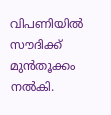വിപണിയിൽ സൗദിക്ക് മുൻതൂക്കം നൽകി.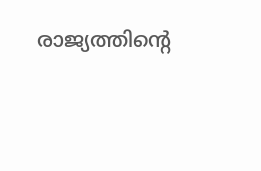രാജ്യത്തിന്റെ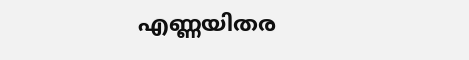എണ്ണയിതര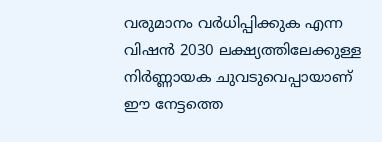വരുമാനം വർധിപ്പിക്കുക എന്ന വിഷൻ 2030 ലക്ഷ്യത്തിലേക്കുള്ള നിർണ്ണായക ചുവടുവെപ്പായാണ് ഈ നേട്ടത്തെ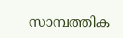സാമ്പത്തിക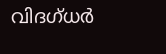വിദഗ്ധർ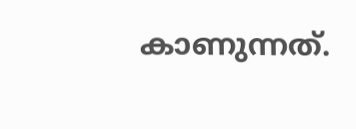കാണുന്നത്.